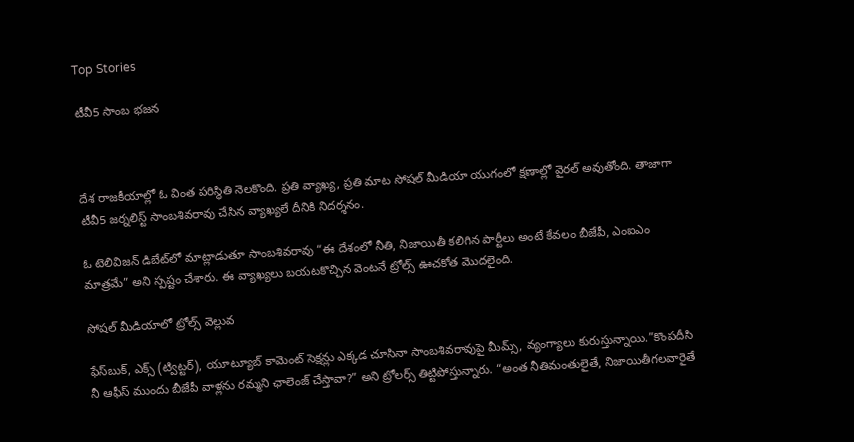Top Stories

టీవీ5 సాంబ భజన



దేశ రాజకీయాల్లో ఓ వింత పరిస్థితి నెలకొంది. ప్రతి వ్యాఖ్య, ప్రతి మాట సోషల్ మీడియా యుగంలో క్షణాల్లో వైరల్ అవుతోంది. తాజాగా టీవీ5 జర్నలిస్ట్ సాంబశివరావు చేసిన వ్యాఖ్యలే దీనికి నిదర్శనం.

ఓ టెలివిజన్ డిబేట్‌లో మాట్లాడుతూ సాంబశివరావు “ఈ దేశంలో నీతి, నిజాయితీ కలిగిన పార్టీలు అంటే కేవలం బీజేపీ, ఎంఐఎం మాత్రమే” అని స్పష్టం చేశారు. ఈ వ్యాఖ్యలు బయటకొచ్చిన వెంటనే ట్రోల్స్ ఊచకోత మొదలైంది.

సోషల్ మీడియాలో ట్రోల్స్ వెల్లువ

ఫేస్‌బుక్, ఎక్స్ (ట్విట్టర్), యూట్యూబ్ కామెంట్ సెక్షన్లు ఎక్కడ చూసినా సాంబశివరావుపై మీమ్స్, వ్యంగ్యాలు కురుస్తున్నాయి.”కొంపదీసి నీ ఆఫీస్ ముందు బీజేపీ వాళ్లను రమ్మని ఛాలెంజ్ చేస్తావా?” అని ట్రోలర్స్ తిట్టిపోస్తున్నారు. “అంత నీతిమంతులైతే, నిజాయితీగలవారైతే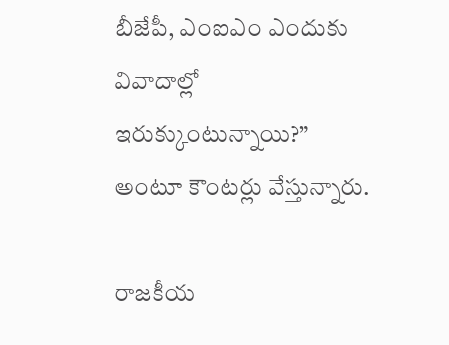బీజేపీ, ఎంఐఎం ఎందుకు వివాదాల్లో ఇరుక్కుంటున్నాయి?” అంటూ కౌంటర్లు వేస్తున్నారు.

రాజకీయ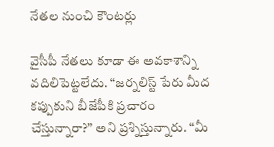నేతల నుంచి కౌంటర్లు

వైసీపీ నేతలు కూడా ఈ అవకాశాన్ని వదిలిపెట్టలేదు. “జర్నలిస్ట్ పేరు మీద కప్పుకుని బీజేపీకి ప్రచారం చేస్తున్నారా?” అని ప్రశ్నిస్తున్నారు. “మీ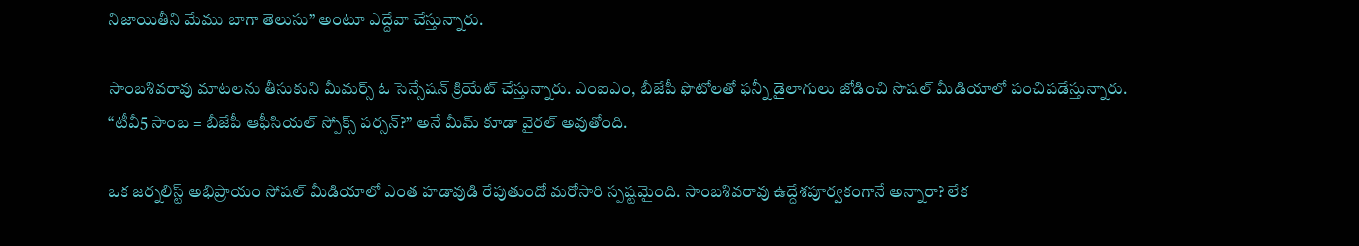నిజాయితీని మేము బాగా తెలుసు” అంటూ ఎద్దేవా చేస్తున్నారు.

సాంబశివరావు మాటలను తీసుకుని మీమర్స్ ఓ సెన్సేషన్ క్రియేట్ చేస్తున్నారు. ఎంఐఎం, బీజేపీ ఫొటోలతో ఫన్నీ డైలాగులు జోడించి సొషల్ మీడియాలో పంచిపడేస్తున్నారు. “టీవీ5 సాంబ = బీజేపీ ఆఫీసియల్ స్పోక్స్ పర్సన్?” అనే మీమ్ కూడా వైరల్ అవుతోంది.

ఒక జర్నలిస్ట్ అభిప్రాయం సోషల్ మీడియాలో ఎంత హడావుడి రేపుతుందో మరోసారి స్పష్టమైంది. సాంబశివరావు ఉద్దేశపూర్వకంగానే అన్నారా? లేక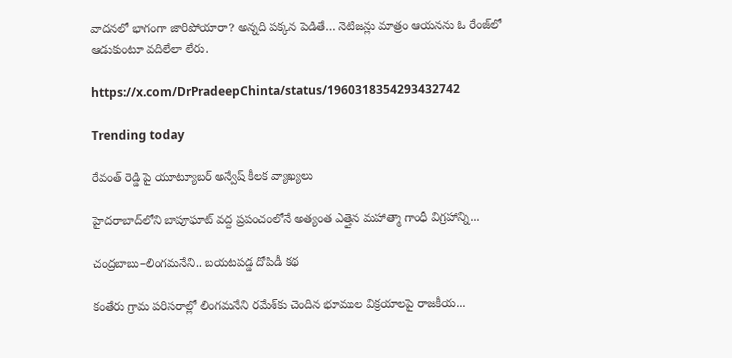వాదనలో భాగంగా జారిపోయారా? అన్నది పక్కన పెడితే… నెటిజన్లు మాత్రం ఆయనను ఓ రేంజ్‌లో ఆడుకుంటూ వదిలేలా లేరు.

https://x.com/DrPradeepChinta/status/1960318354293432742

Trending today

రేవంత్ రెడ్డి పై యూట్యూబర్ అన్వేష్ కీలక వ్యాఖ్యలు

హైదరాబాద్‌లోని బాపూఘాట్ వద్ద ప్రపంచంలోనే అత్యంత ఎత్తైన మహాత్మా గాంధీ విగ్రహాన్ని...

చంద్రబాబు–లింగమనేని.. బయటపడ్డ దోపిడీ కథ

కంతేరు గ్రామ పరిసరాల్లో లింగమనేని రమేశ్‌కు చెందిన భూముల విక్రయాలపై రాజకీయ...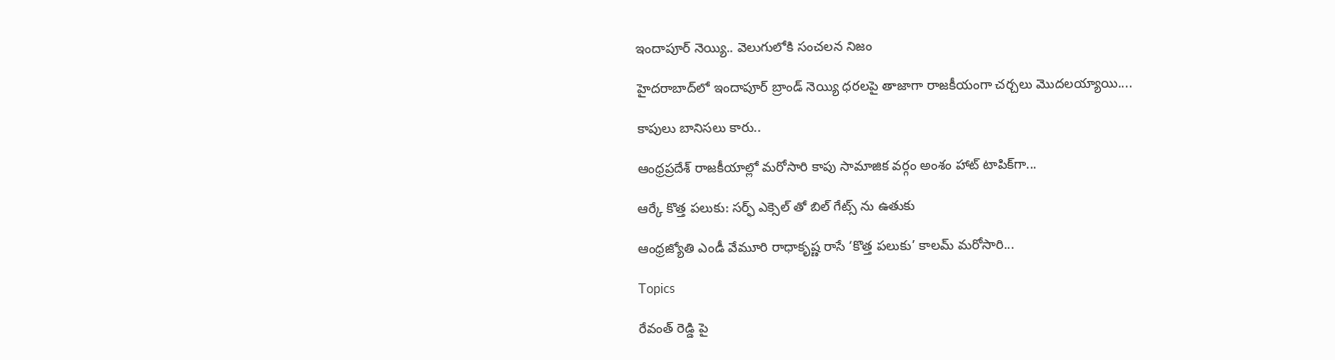ఇందాపూర్ నెయ్యి.. వెలుగులోకి సంచలన నిజం

హైదరాబాద్‌లో ఇందాపూర్ బ్రాండ్ నెయ్యి ధరలపై తాజాగా రాజకీయంగా చర్చలు మొదలయ్యాయి....

కాపులు బానిసలు కారు..

ఆంధ్రప్రదేశ్ రాజకీయాల్లో మరోసారి కాపు సామాజిక వర్గం అంశం హాట్ టాపిక్‌గా...

ఆర్కే కొత్త పలుకు: సర్ఫ్ ఎక్సెల్ తో బిల్ గేట్స్ ను ఉతుకు

ఆంధ్రజ్యోతి ఎండీ వేమూరి రాధాకృష్ణ రాసే ‘కొత్త పలుకు’ కాలమ్ మరోసారి...

Topics

రేవంత్ రెడ్డి పై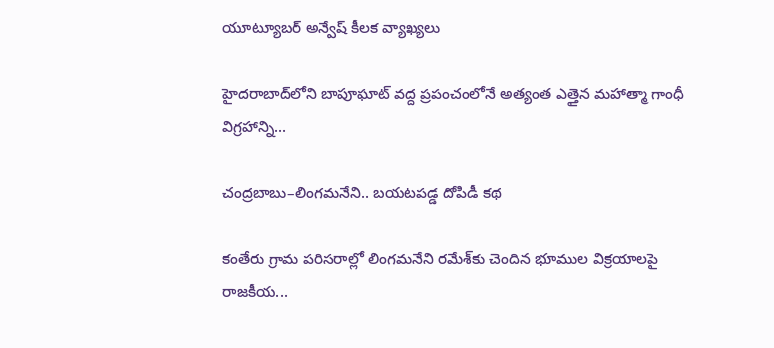యూట్యూబర్ అన్వేష్ కీలక వ్యాఖ్యలు

హైదరాబాద్‌లోని బాపూఘాట్ వద్ద ప్రపంచంలోనే అత్యంత ఎత్తైన మహాత్మా గాంధీ విగ్రహాన్ని...

చంద్రబాబు–లింగమనేని.. బయటపడ్డ దోపిడీ కథ

కంతేరు గ్రామ పరిసరాల్లో లింగమనేని రమేశ్‌కు చెందిన భూముల విక్రయాలపై రాజకీయ...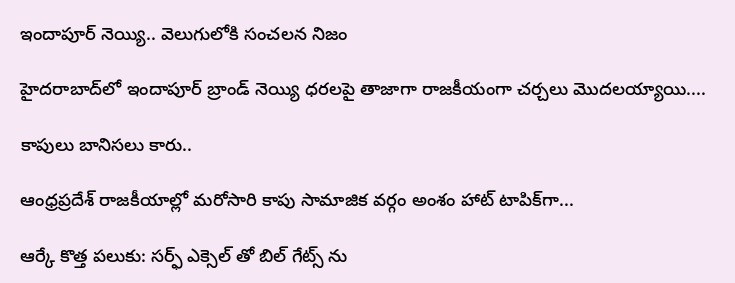ఇందాపూర్ నెయ్యి.. వెలుగులోకి సంచలన నిజం

హైదరాబాద్‌లో ఇందాపూర్ బ్రాండ్ నెయ్యి ధరలపై తాజాగా రాజకీయంగా చర్చలు మొదలయ్యాయి....

కాపులు బానిసలు కారు..

ఆంధ్రప్రదేశ్ రాజకీయాల్లో మరోసారి కాపు సామాజిక వర్గం అంశం హాట్ టాపిక్‌గా...

ఆర్కే కొత్త పలుకు: సర్ఫ్ ఎక్సెల్ తో బిల్ గేట్స్ ను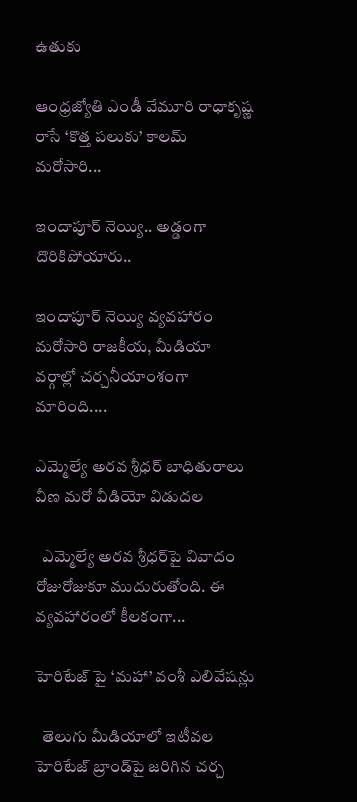ఉతుకు

ఆంధ్రజ్యోతి ఎండీ వేమూరి రాధాకృష్ణ రాసే ‘కొత్త పలుకు’ కాలమ్ మరోసారి...

ఇందాపూర్ నెయ్యి.. అడ్డంగా దొరికిపోయారు..

ఇందాపూర్ నెయ్యి వ్యవహారం మరోసారి రాజకీయ, మీడియా వర్గాల్లో చర్చనీయాంశంగా మారింది....

ఎమ్మెల్యే అరవ శ్రీధర్ బాధితురాలు వీణ మరో వీడియో విడుదల

  ఎమ్మెల్యే అరవ శ్రీధర్‌పై వివాదం రోజురోజుకూ ముదురుతోంది. ఈ వ్యవహారంలో కీలకంగా...

హెరిటేజ్ పై ‘మహా’ వంశీ ఎలివేషన్లు

  తెలుగు మీడియాలో ఇటీవల హెరిటేజ్ బ్రాండ్‌పై జరిగిన చర్చ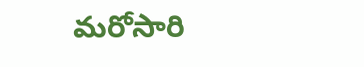మరోసారి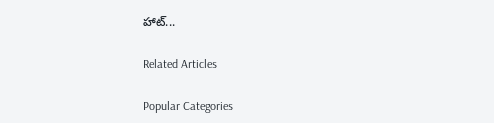హాట్...

Related Articles

Popular Categories